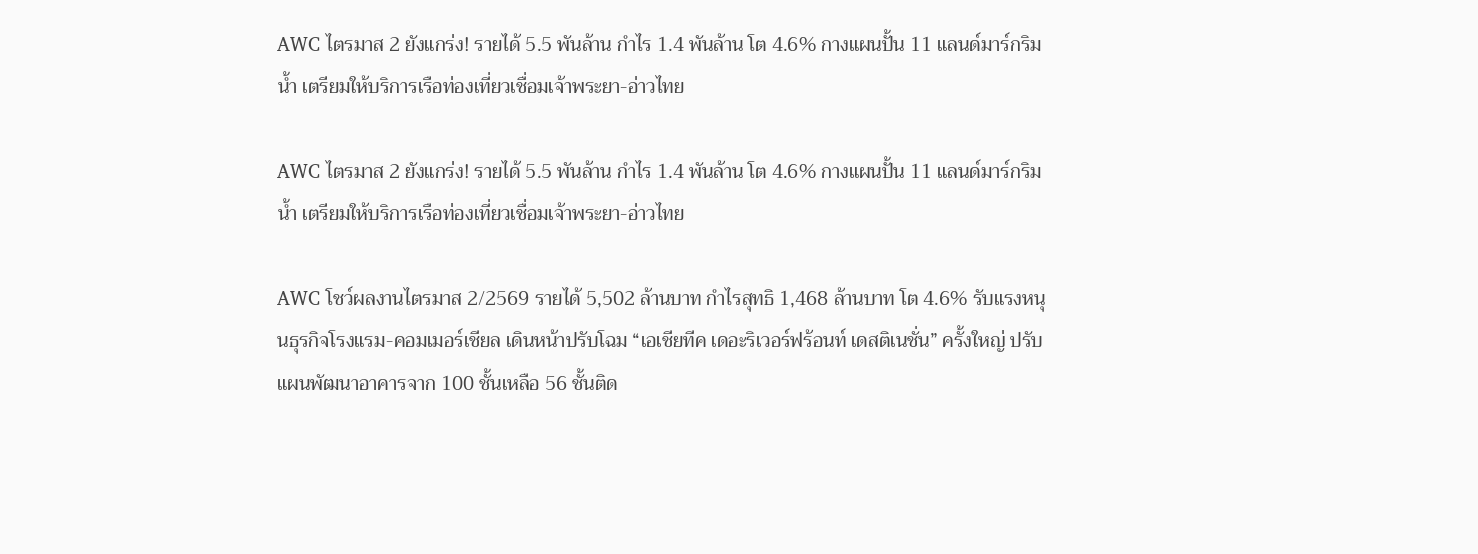AWC ไตรมาส 2 ยังแกร่ง! รายได้ 5.5 พันล้าน กำไร 1.4 พันล้าน โต 4.6% กางแผนปั้น 11 แลนด์มาร์กริมน้ำ เตรียมให้บริการเรือท่องเที่ยวเชื่อมเจ้าพระยา-อ่าวไทย

AWC ไตรมาส 2 ยังแกร่ง! รายได้ 5.5 พันล้าน กำไร 1.4 พันล้าน โต 4.6% กางแผนปั้น 11 แลนด์มาร์กริมน้ำ เตรียมให้บริการเรือท่องเที่ยวเชื่อมเจ้าพระยา-อ่าวไทย

AWC โชว์ผลงานไตรมาส 2/2569 รายได้ 5,502 ล้านบาท กำไรสุทธิ 1,468 ล้านบาท โต 4.6% รับแรงหนุนธุรกิจโรงแรม-คอมเมอร์เชียล เดินหน้าปรับโฉม “เอเชียทีค เดอะริเวอร์ฟร้อนท์ เดสติเนชั่น” ครั้งใหญ่ ปรับแผนพัฒนาอาคารจาก 100 ชั้นเหลือ 56 ชั้นติด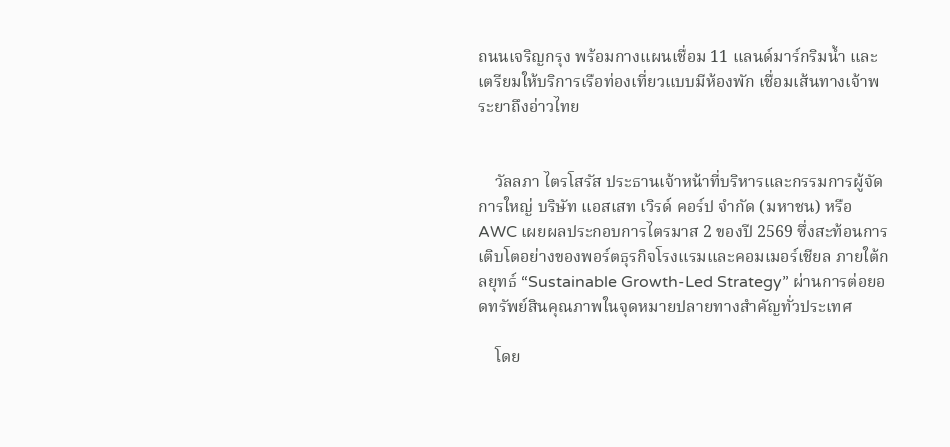ถนนเจริญกรุง พร้อมกางแผนเชื่อม 11 แลนด์มาร์กริมน้ำ และเตรียมให้บริการเรือท่องเที่ยวแบบมีห้องพัก เชื่อมเส้นทางเจ้าพระยาถึงอ่าวไทย


    วัลลภา ไตรโสรัส ประธานเจ้าหน้าที่บริหารและกรรมการผู้จัดการใหญ่ บริษัท แอสเสท เวิรด์ คอร์ป จำกัด (มหาชน) หรือ AWC เผยผลประกอบการไตรมาส 2 ของปี 2569 ซึ่งสะท้อนการเติบโตอย่างของพอร์ตธุรกิจโรงแรมและคอมเมอร์เชียล ภายใต้กลยุทธ์ “Sustainable Growth-Led Strategy” ผ่านการต่อยอดทรัพย์สินคุณภาพในจุดหมายปลายทางสำคัญทั่วประเทศ

    โดย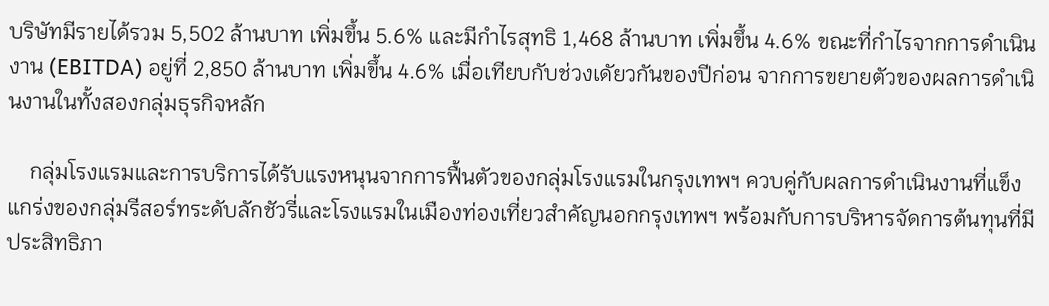บริษัทมีรายได้รวม 5,502 ล้านบาท เพิ่มขึ้น 5.6% และมีกำไรสุทธิ 1,468 ล้านบาท เพิ่มขึ้น 4.6% ขณะที่กำไรจากการดำเนินงาน (EBITDA) อยู่ที่ 2,850 ล้านบาท เพิ่มขึ้น 4.6% เมื่อเทียบกับช่วงเดัยวกันของปีก่อน จากการขยายตัวของผลการดำเนินงานในทั้งสองกลุ่มธุรกิจหลัก

    กลุ่มโรงแรมและการบริการได้รับแรงหนุนจากการฟื้นตัวของกลุ่มโรงแรมในกรุงเทพฯ ควบคู่กับผลการดำเนินงานที่แข็งแกร่งของกลุ่มรีสอร์ทระดับลักชัวรี่และโรงแรมในเมืองท่องเที่ยวสำคัญนอกกรุงเทพฯ พร้อมกับการบริหารจัดการต้นทุนที่มีประสิทธิภา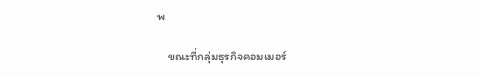พ

    ขณะที่กลุ่มธุรกิจคอมเมอร์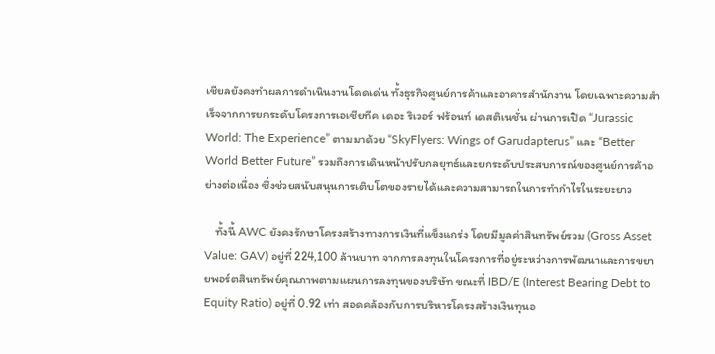เชียลยังคงทำผลการดำเนินงานโดดเด่น ทั้งธุรกิจศูนย์การค้าและอาคารสำนักงาน โดยเฉพาะความสำเร็จจากการยกระดับโครงการเอเชียทีค เดอะ ริเวอร์ ฟร้อนท์ เดสติเนชั่น ผ่านการเปิด “Jurassic World: The Experience” ตามมาด้วย “SkyFlyers: Wings of Garudapterus” และ “Better World Better Future” รวมถึงการเดินหน้าปรับกลยุทธ์และยกระดับประสบการณ์ของศูนย์การค้าอย่างต่อเนื่อง ซึ่งช่วยสนับสนุนการเติบโตของรายได้และความสามารถในการทำกำไรในระยะยาว

    ทั้งนี้ AWC ยังคงรักษาโครงสร้างทางการเงินที่แข็งแกร่ง โดยมีมูลค่าสินทรัพย์รวม (Gross Asset Value: GAV) อยู่ที่ 224,100 ล้านบาท จากการลงทุนในโครงการที่อยู่ระหว่างการพัฒนาและการขยายพอร์ตสินทรัพย์คุณภาพตามแผนการลงทุนของบริษัท ขณะที่ IBD/E (Interest Bearing Debt to Equity Ratio) อยู่ที่ 0.92 เท่า สอดคล้องกับการบริหารโครงสร้างเงินทุนอ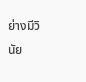ย่างมีวินัย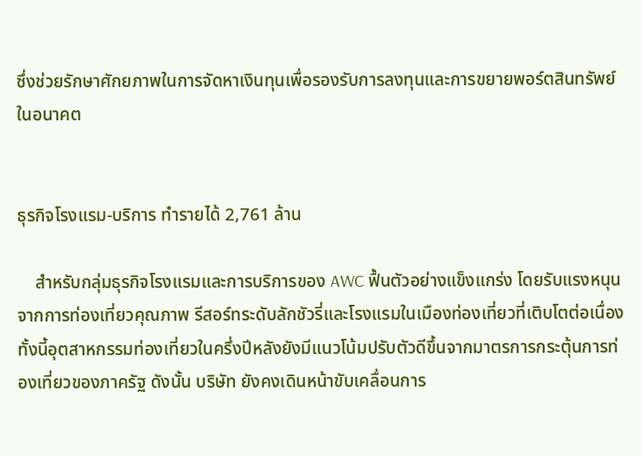ซึ่งช่วยรักษาศักยภาพในการจัดหาเงินทุนเพื่อรองรับการลงทุนและการขยายพอร์ตสินทรัพย์ในอนาคต


ธุรกิจโรงแรม-บริการ ทำรายได้ 2,761 ล้าน

    สำหรับกลุ่มธุรกิจโรงแรมและการบริการของ AWC ฟื้นตัวอย่างแข็งแกร่ง โดยรับแรงหนุนจากการท่องเที่ยวคุณภาพ รีสอร์ทระดับลักชัวรี่และโรงแรมในเมืองท่องเที่ยวที่เติบโตต่อเนื่อง ทั้งนี้อุตสาหกรรมท่องเที่ยวในครึ่งปีหลังยังมีแนวโน้มปรับตัวดีขึ้นจากมาตรการกระตุ้นการท่องเที่ยวของภาครัฐ ดังนั้น บริษัท ยังคงเดินหน้าขับเคลื่อนการ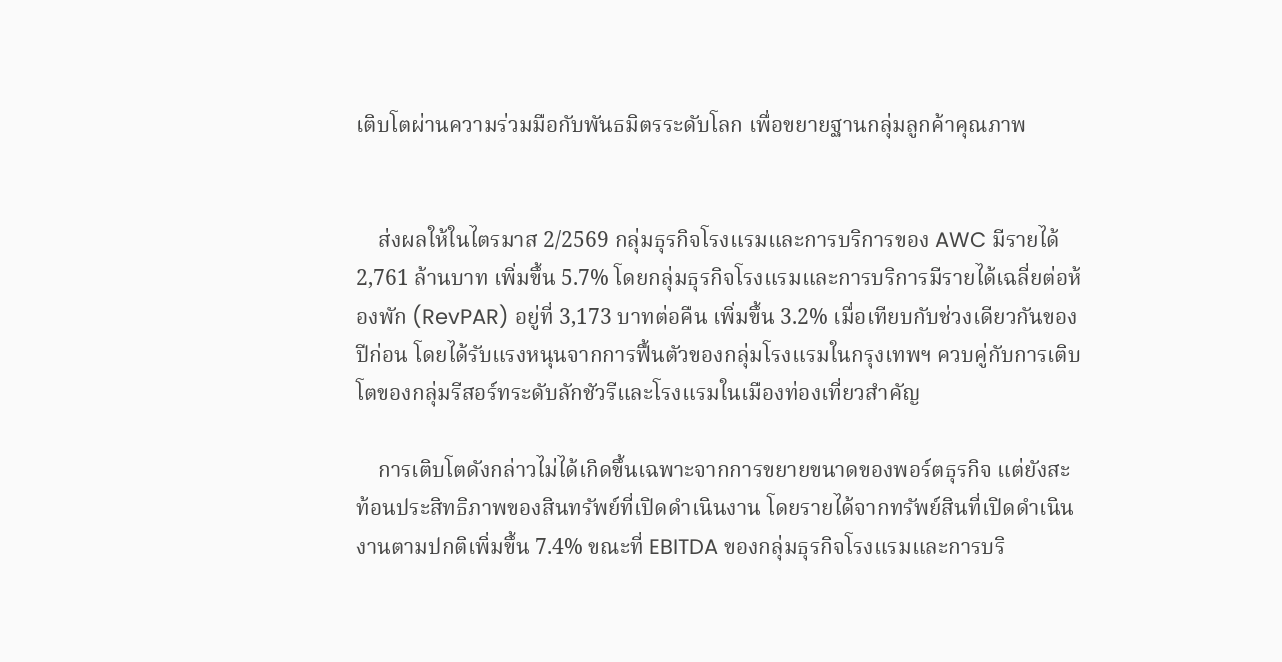เติบโตผ่านความร่วมมือกับพันธมิตรระดับโลก เพื่อขยายฐานกลุ่มลูกค้าคุณภาพ


    ส่งผลให้ในไตรมาส 2/2569 กลุ่มธุรกิจโรงแรมและการบริการของ AWC มีรายได้ 2,761 ล้านบาท เพิ่มขึ้น 5.7% โดยกลุ่มธุรกิจโรงแรมและการบริการมีรายได้เฉลี่ยต่อห้องพัก (RevPAR) อยู่ที่ 3,173 บาทต่อคืน เพิ่มขึ้น 3.2% เมื่อเทียบกับช่วงเดียวกันของปีก่อน โดยได้รับแรงหนุนจากการฟื้นตัวของกลุ่มโรงแรมในกรุงเทพฯ ควบคู่กับการเติบโตของกลุ่มรีสอร์ทระดับลักชัวรีและโรงแรมในเมืองท่องเที่ยวสำคัญ

    การเติบโตดังกล่าวไม่ได้เกิดขึ้นเฉพาะจากการขยายขนาดของพอร์ตธุรกิจ แต่ยังสะท้อนประสิทธิภาพของสินทรัพย์ที่เปิดดำเนินงาน โดยรายได้จากทรัพย์สินที่เปิดดำเนินงานตามปกติเพิ่มขึ้น 7.4% ขณะที่ EBITDA ของกลุ่มธุรกิจโรงแรมและการบริ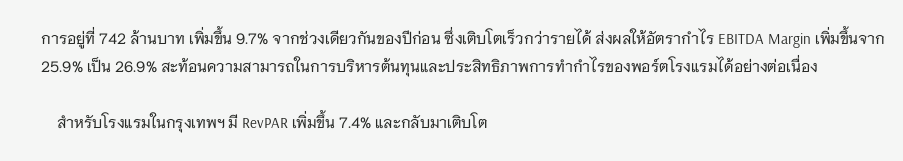การอยู่ที่ 742 ล้านบาท เพิ่มขึ้น 9.7% จากช่วงเดียวกันของปีก่อน ซึ่งเติบโตเร็วกว่ารายได้ ส่งผลให้อัตรากำไร EBITDA Margin เพิ่มขึ้นจาก 25.9% เป็น 26.9% สะท้อนความสามารถในการบริหารต้นทุนและประสิทธิภาพการทำกำไรของพอร์ตโรงแรมได้อย่างต่อเนื่อง

    สำหรับโรงแรมในกรุงเทพฯ มี RevPAR เพิ่มขึ้น 7.4% และกลับมาเติบโต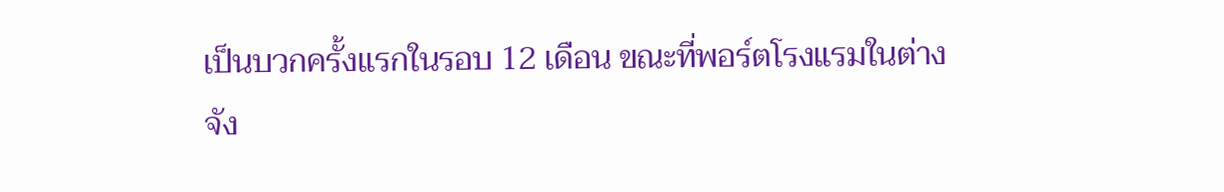เป็นบวกครั้งแรกในรอบ 12 เดือน ขณะที่พอร์ตโรงแรมในต่างจัง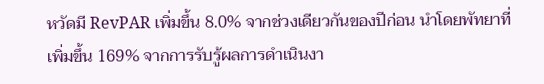หวัดมี RevPAR เพิ่มขึ้น 8.0% จากช่วงเดียวกันของปีก่อน นำโดยพัทยาที่เพิ่มขึ้น 169% จากการรับรู้ผลการดำเนินงา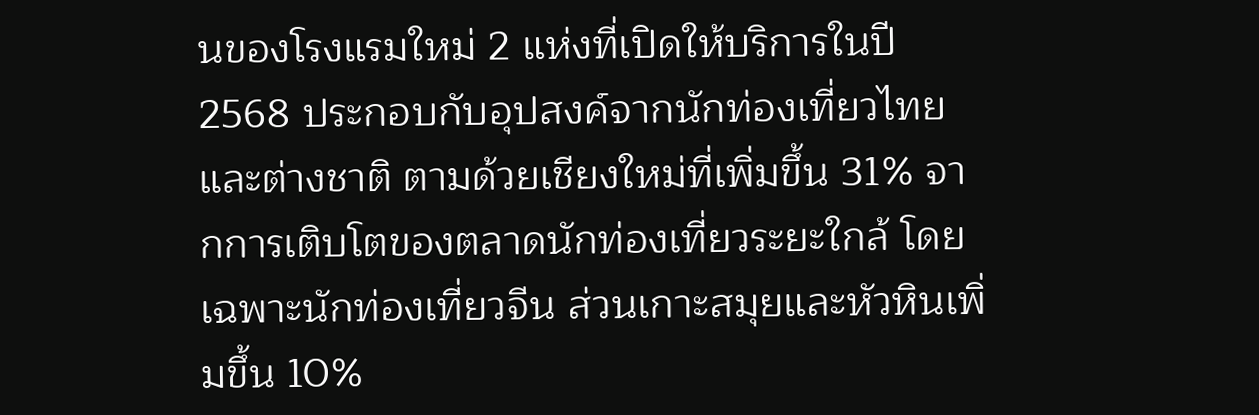นของโรงแรมใหม่ 2 แห่งที่เปิดให้บริการในปี 2568 ประกอบกับอุปสงค์จากนักท่องเที่ยวไทยและต่างชาติ ตามด้วยเชียงใหม่ที่เพิ่มขึ้น 31% จากการเติบโตของตลาดนักท่องเที่ยวระยะใกล้ โดยเฉพาะนักท่องเที่ยวจีน ส่วนเกาะสมุยและหัวหินเพิ่มขึ้น 10%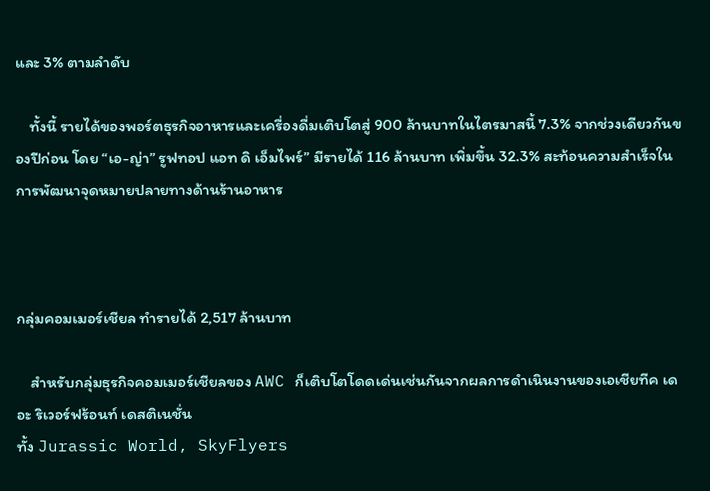และ 3% ตามลำดับ

    ทั้งนี้ รายได้ของพอร์ตธุรกิจอาหารและเครื่องดื่มเติบโตสู่ 900 ล้านบาทในไตรมาสนี้ 7.3% จากช่วงเดียวกันของปีก่อน โดย “เอ-ญ่า” รูฟทอป แอท ดิ เอ็มไพร์” มีรายได้ 116 ล้านบาท เพิ่มขึ้น 32.3% สะท้อนความสำเร็จในการพัฒนาจุดหมายปลายทางด้านร้านอาหาร



กลุ่มคอมเมอร์เชียล ทำรายได้ 2,517 ล้านบาท

    สำหรับกลุ่มธุรกิจคอมเมอร์เชียลของ AWC ก็เติบโตโดดเด่นเช่นกันจากผลการดำเนินงานของเอเชียทีค เดอะ ริเวอร์ฟร้อนท์ เดสติเนชั่น
ทั้ง Jurassic World, SkyFlyers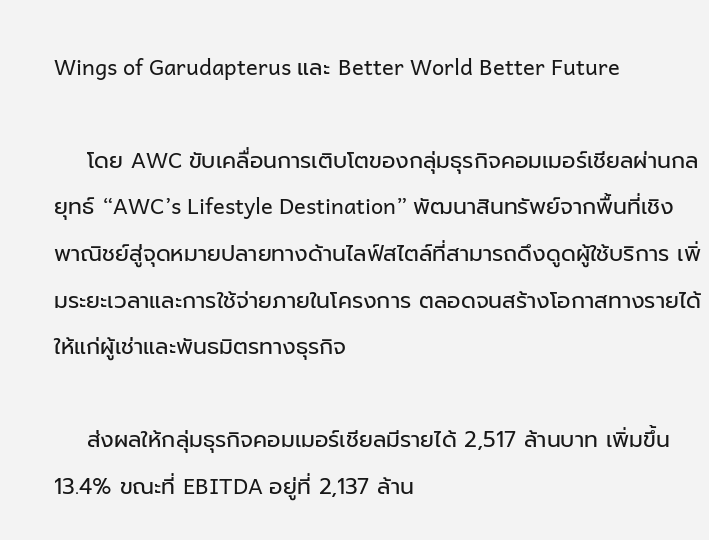Wings of Garudapterus และ Better World Better Future

    โดย AWC ขับเคลื่อนการเติบโตของกลุ่มธุรกิจคอมเมอร์เชียลผ่านกลยุทธ์ “AWC’s Lifestyle Destination” พัฒนาสินทรัพย์จากพื้นที่เชิงพาณิชย์สู่จุดหมายปลายทางด้านไลฟ์สไตล์ที่สามารถดึงดูดผู้ใช้บริการ เพิ่มระยะเวลาและการใช้จ่ายภายในโครงการ ตลอดจนสร้างโอกาสทางรายได้ให้แก่ผู้เช่าและพันธมิตรทางธุรกิจ

    ส่งผลให้กลุ่มธุรกิจคอมเมอร์เชียลมีรายได้ 2,517 ล้านบาท เพิ่มขึ้น 13.4% ขณะที่ EBITDA อยู่ที่ 2,137 ล้าน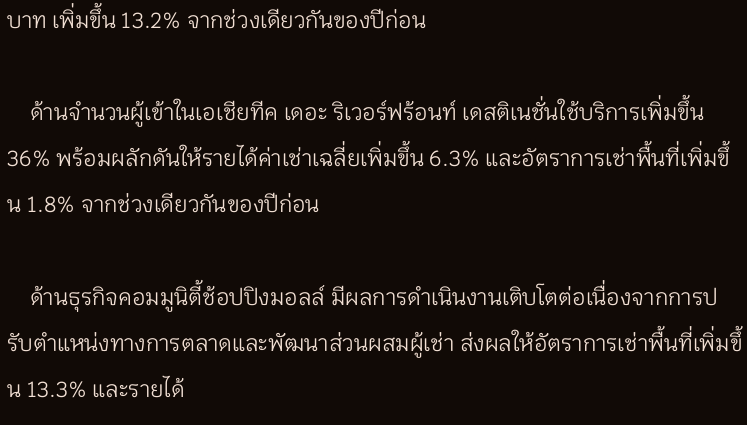บาท เพิ่มขึ้น 13.2% จากช่วงเดียวกันของปีก่อน

    ด้านจำนวนผู้เข้าในเอเชียทีค เดอะ ริเวอร์ฟร้อนท์ เดสติเนชั่นใช้บริการเพิ่มขึ้น 36% พร้อมผลักดันให้รายได้ค่าเช่าเฉลี่ยเพิ่มขึ้น 6.3% และอัตราการเช่าพื้นที่เพิ่มขึ้น 1.8% จากช่วงเดียวกันของปีก่อน

    ด้านธุรกิจคอมมูนิตี้ช้อปปิงมอลล์ มีผลการดำเนินงานเติบโตต่อเนื่องจากการปรับตำแหน่งทางการตลาดและพัฒนาส่วนผสมผู้เช่า ส่งผลให้อัตราการเช่าพื้นที่เพิ่มขึ้น 13.3% และรายได้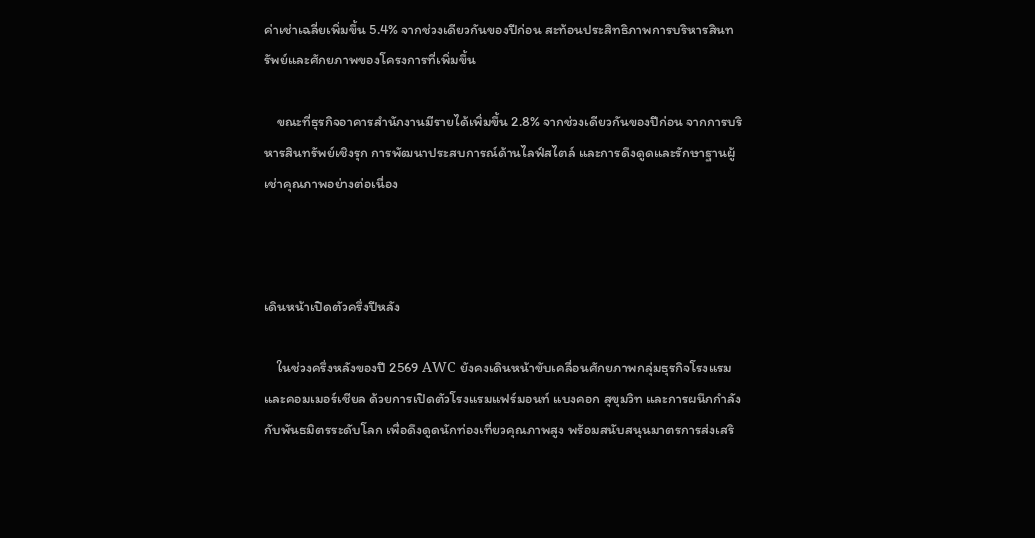ค่าเช่าเฉลี่ยเพิ่มขึ้น 5.4% จากช่วงเดียวกันของปีก่อน สะท้อนประสิทธิภาพการบริหารสินทรัพย์และศักยภาพของโครงการที่เพิ่มขึ้น

    ขณะที่ธุรกิจอาคารสำนักงานมีรายได้เพิ่มขึ้น 2.8% จากช่วงเดียวกันของปีก่อน จากการบริหารสินทรัพย์เชิงรุก การพัฒนาประสบการณ์ด้านไลฟ์สไตล์ และการดึงดูดและรักษาฐานผู้เช่าคุณภาพอย่างต่อเนื่อง



เดินหน้าเปิดตัวครึ่งปีหลัง

    ในช่วงครึ่งหลังของปี 2569 AWC ยังคงเดินหน้าขับเคลื่อนศักยภาพกลุ่มธุรกิจโรงแรมและคอมเมอร์เชียล ด้วยการเปิดตัวโรงแรมแฟร์มอนท์ แบงคอก สุขุมวิท และการผนึกกำลังกับพันธมิตรระดับโลก เพื่อดึงดูดนักท่องเที่ยวคุณภาพสูง พร้อมสนับสนุนมาตรการส่งเสริ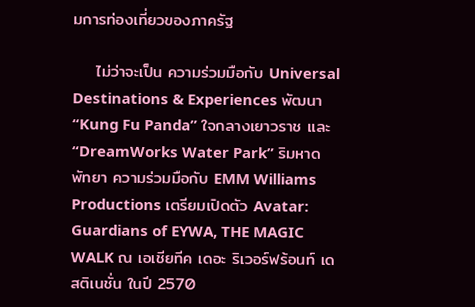มการท่องเที่ยวของภาครัฐ

    ไม่ว่าจะเป็น ความร่วมมือกับ Universal Destinations & Experiences พัฒนา “Kung Fu Panda” ใจกลางเยาวราช และ “DreamWorks Water Park” ริมหาดพัทยา ความร่วมมือกับ EMM Williams Productions เตรียมเปิดตัว Avatar: Guardians of EYWA, THE MAGIC WALK ณ เอเชียทีค เดอะ ริเวอร์ฟร้อนท์ เดสติเนชั่น ในปี 2570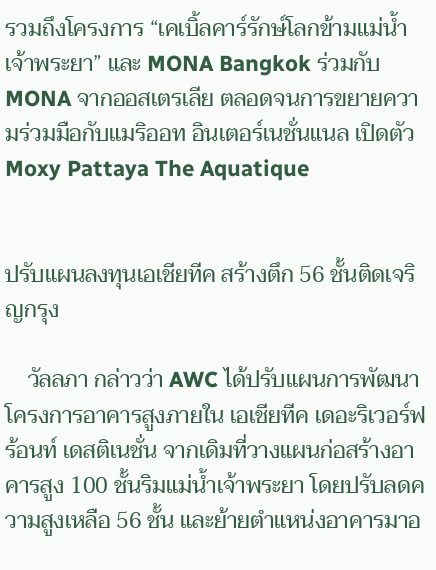รวมถึงโครงการ “เคเบิ้ลคาร์รักษ์โลกข้ามแม่น้ำเจ้าพระยา” และ MONA Bangkok ร่วมกับ MONA จากออสเตรเลีย ตลอดจนการขยายความร่วมมือกับแมริออท อินเตอร์เนชั่นแนล เปิดตัว Moxy Pattaya The Aquatique


ปรับแผนลงทุนเอเชียทีค สร้างตึก 56 ชั้นติดเจริญกรุง

    วัลลภา กล่าวว่า AWC ได้ปรับแผนการพัฒนาโครงการอาคารสูงภายใน เอเชียทีค เดอะริเวอร์ฟร้อนท์ เดสติเนชั่น จากเดิมที่วางแผนก่อสร้างอาคารสูง 100 ชั้นริมแม่น้ำเจ้าพระยา โดยปรับลดความสูงเหลือ 56 ชั้น และย้ายตำแหน่งอาคารมาอ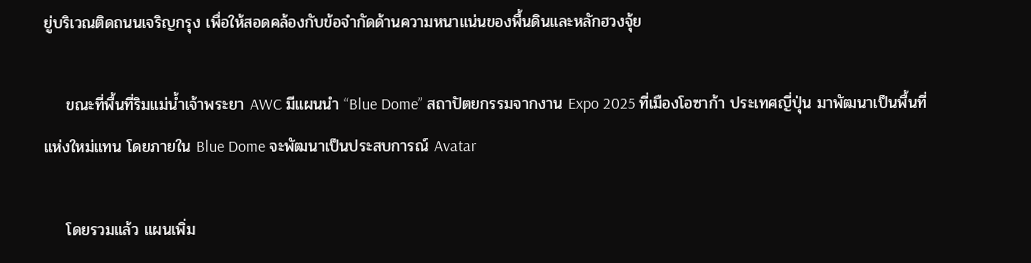ยู่บริเวณติดถนนเจริญกรุง เพื่อให้สอดคล้องกับข้อจำกัดด้านความหนาแน่นของพื้นดินและหลักฮวงจุ้ย

    ขณะที่พื้นที่ริมแม่น้ำเจ้าพระยา AWC มีแผนนำ “Blue Dome” สถาปัตยกรรมจากงาน Expo 2025 ที่เมืองโอซาก้า ประเทศญี่ปุ่น มาพัฒนาเป็นพื้นที่แห่งใหม่แทน โดยภายใน Blue Dome จะพัฒนาเป็นประสบการณ์ Avatar

    โดยรวมแล้ว แผนเพิ่ม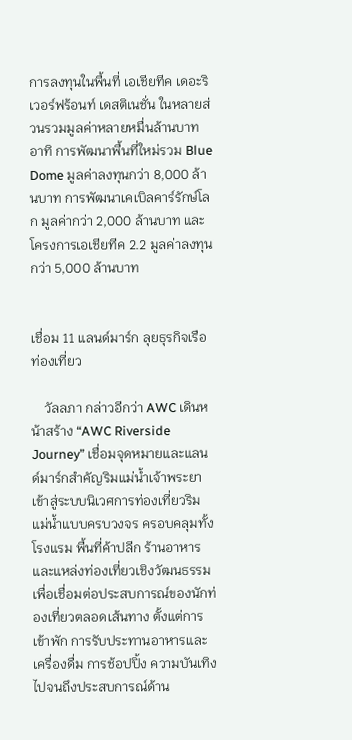การลงทุนในพื้นที่ เอเชียทีค เดอะริเวอร์ฟร้อนท์ เดสติเนชั่น ในหลายส่วนรวมมูลค่าหลายหมื่นล้านบาท อาทิ การพัฒนาพื้นที่ใหม่รวม Blue Dome มูลค่าลงทุนกว่า 8,000 ล้านบาท การพัฒนาเคเบิลคาร์รักษ์โลก มูลค่ากว่า 2,000 ล้านบาท และโครงการเอเชียทีค 2.2 มูลค่าลงทุนกว่า 5,000 ล้านบาท


เชื่อม 11 แลนด์มาร์ก ลุยธุรกิจเรือท่องเที่ยว

    วัลลภา กล่าวอีกว่า AWC เดินหน้าสร้าง “AWC Riverside Journey” เชื่อมจุดหมายและแลนด์มาร์กสำคัญริมแม่น้ำเจ้าพระยาเข้าสู่ระบบนิเวศการท่องเที่ยวริมแม่น้ำแบบครบวงจร ครอบคลุมทั้งโรงแรม พื้นที่ค้าปลีก ร้านอาหาร และแหล่งท่องเที่ยวเชิงวัฒนธรรม เพื่อเชื่อมต่อประสบการณ์ของนักท่องเที่ยวตลอดเส้นทาง ตั้งแต่การเข้าพัก การรับประทานอาหารและเครื่องดื่ม การช้อปปิ้ง ความบันเทิง ไปจนถึงประสบการณ์ด้าน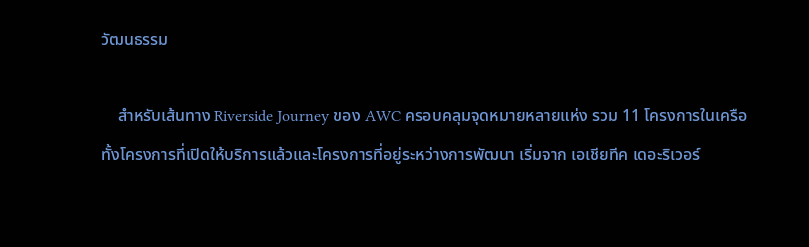วัฒนธรรม

    สำหรับเส้นทาง Riverside Journey ของ AWC ครอบคลุมจุดหมายหลายแห่ง รวม 11 โครงการในเครือ ทั้งโครงการที่เปิดให้บริการแล้วและโครงการที่อยู่ระหว่างการพัฒนา เริ่มจาก เอเชียทีค เดอะริเวอร์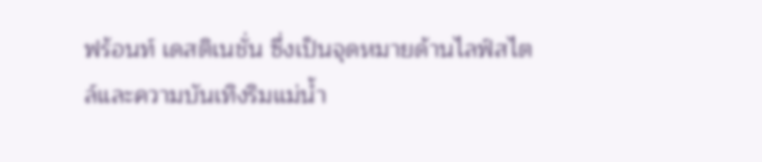ฟร้อนท์ เดสติเนชั่น ซึ่งเป็นจุดหมายด้านไลฟ์สไตล์และความบันเทิงริมแม่น้ำ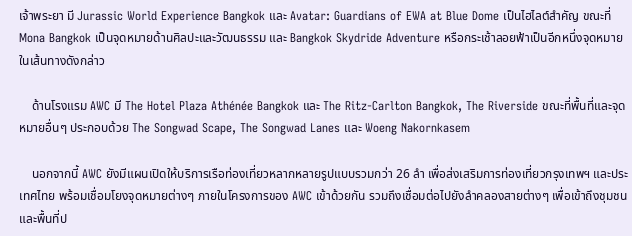เจ้าพระยา มี Jurassic World Experience Bangkok และ Avatar: Guardians of EWA at Blue Dome เป็นไฮไลต์สำคัญ ขณะที่ Mona Bangkok เป็นจุดหมายด้านศิลปะและวัฒนธรรม และ Bangkok Skydride Adventure หรือกระเช้าลอยฟ้าเป็นอีกหนึ่งจุดหมายในเส้นทางดังกล่าว

    ด้านโรงแรม AWC มี The Hotel Plaza Athénée Bangkok และ The Ritz-Carlton Bangkok, The Riverside ขณะที่พื้นที่และจุดหมายอื่นๆ ประกอบด้วย The Songwad Scape, The Songwad Lanes และ Woeng Nakornkasem

    นอกจากนี้ AWC ยังมีแผนเปิดให้บริการเรือท่องเที่ยวหลากหลายรูปแบบรวมกว่า 26 ลำ เพื่อส่งเสริมการท่องเที่ยวกรุงเทพฯ และประเทศไทย พร้อมเชื่อมโยงจุดหมายต่างๆ ภายในโครงการของ AWC เข้าด้วยกัน รวมถึงเชื่อมต่อไปยังลำคลองสายต่างๆ เพื่อเข้าถึงชุมชนและพื้นที่ป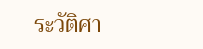ระวัติศา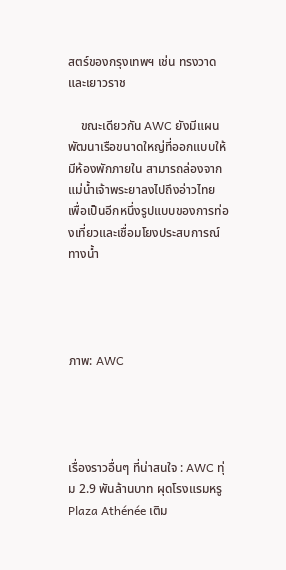สตร์ของกรุงเทพฯ เช่น ทรงวาดและเยาวราช

    ขณะเดียวกัน AWC ยังมีแผนพัฒนาเรือขนาดใหญ่ที่ออกแบบให้มีห้องพักภายใน สามารถล่องจากแม่น้ำเจ้าพระยาลงไปถึงอ่าวไทย เพื่อเป็นอีกหนึ่งรูปแบบของการท่องเที่ยวและเชื่อมโยงประสบการณ์ทางน้ำ




ภาพ: AWC




เรื่องราวอื่นๆ ที่น่าสนใจ : AWC ทุ่ม 2.9 พันล้านบาท ผุดโรงแรมหรู Plaza Athénée เติม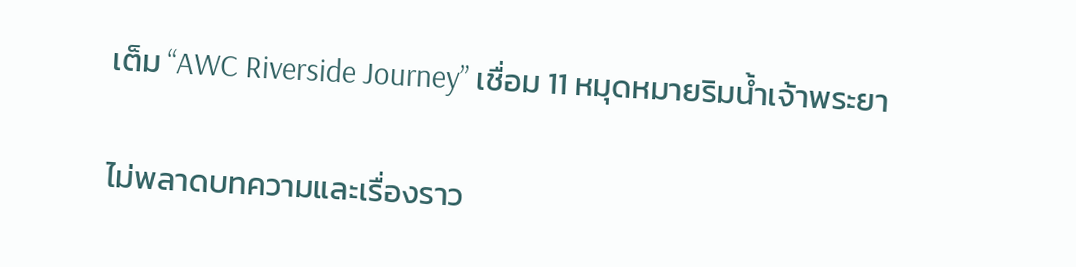เต็ม “AWC Riverside Journey” เชื่อม 11 หมุดหมายริมน้ำเจ้าพระยา

ไม่พลาดบทความและเรื่องราว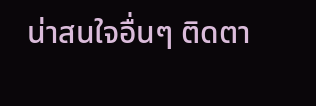น่าสนใจอื่นๆ ติดตา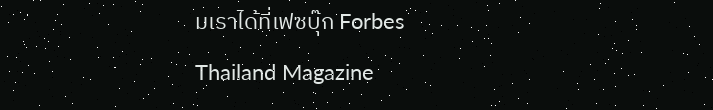มเราได้ที่เฟซบุ๊ก Forbes Thailand Magazine